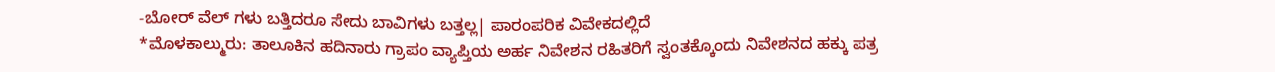-ಬೋರ್ ವೆಲ್ ಗಳು ಬತ್ತಿದರೂ ಸೇದು ಬಾವಿಗಳು ಬತ್ತಲ್ಲ| ಪಾರಂಪರಿಕ ವಿವೇಕದಲ್ಲಿದೆ
*ಮೊಳಕಾಲ್ಮುರು: ತಾಲೂಕಿನ ಹದಿನಾರು ಗ್ರಾಪಂ ವ್ಯಾಪ್ತಿಯ ಅರ್ಹ ನಿವೇಶನ ರಹಿತರಿಗೆ ಸ್ವಂತಕ್ಕೊಂದು ನಿವೇಶನದ ಹಕ್ಕು ಪತ್ರ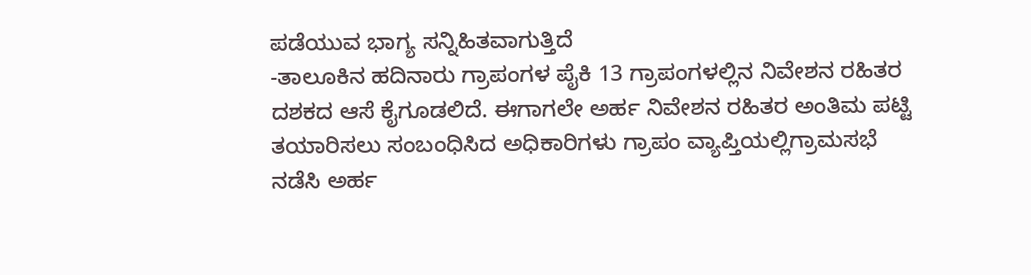ಪಡೆಯುವ ಭಾಗ್ಯ ಸನ್ನಿಹಿತವಾಗುತ್ತಿದೆ
-ತಾಲೂಕಿನ ಹದಿನಾರು ಗ್ರಾಪಂಗಳ ಪೈಕಿ 13 ಗ್ರಾಪಂಗಳಲ್ಲಿನ ನಿವೇಶನ ರಹಿತರ ದಶಕದ ಆಸೆ ಕೈಗೂಡಲಿದೆ. ಈಗಾಗಲೇ ಅರ್ಹ ನಿವೇಶನ ರಹಿತರ ಅಂತಿಮ ಪಟ್ಟಿ ತಯಾರಿಸಲು ಸಂಬಂಧಿಸಿದ ಅಧಿಕಾರಿಗಳು ಗ್ರಾಪಂ ವ್ಯಾಪ್ತಿಯಲ್ಲಿಗ್ರಾಮಸಭೆ ನಡೆಸಿ ಅರ್ಹ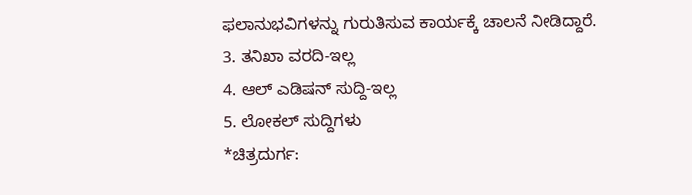ಫಲಾನುಭವಿಗಳನ್ನು ಗುರುತಿಸುವ ಕಾರ್ಯಕ್ಕೆ ಚಾಲನೆ ನೀಡಿದ್ದಾರೆ.
3. ತನಿಖಾ ವರದಿ-ಇಲ್ಲ
4. ಆಲ್ ಎಡಿಷನ್ ಸುದ್ದಿ-ಇಲ್ಲ
5. ಲೋಕಲ್ ಸುದ್ದಿಗಳು
*ಚಿತ್ರದುರ್ಗ: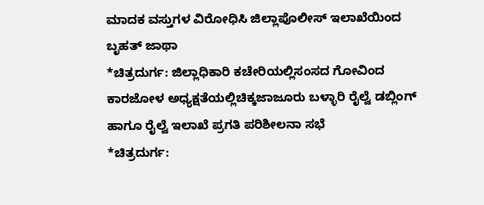ಮಾದಕ ವಸ್ತುಗಳ ವಿರೋಧಿಸಿ ಜಿಲ್ಲಾಪೊಲೀಸ್ ಇಲಾಖೆಯಿಂದ ಬೃಹತ್ ಜಾಥಾ
*ಚಿತ್ರದುರ್ಗ: ಜಿಲ್ಲಾಧಿಕಾರಿ ಕಚೇರಿಯಲ್ಲಿಸಂಸದ ಗೋವಿಂದ ಕಾರಜೋಳ ಅಧ್ಯಕ್ಷತೆಯಲ್ಲಿಚಿಕ್ಕಜಾಜೂರು ಬಳ್ಳಾರಿ ರೈಲ್ವೆ ಡಬ್ಲಿಂಗ್ ಹಾಗೂ ರೈಲ್ವೆ ಇಲಾಖೆ ಪ್ರಗತಿ ಪರಿಶೀಲನಾ ಸಭೆ
*ಚಿತ್ರದುರ್ಗ: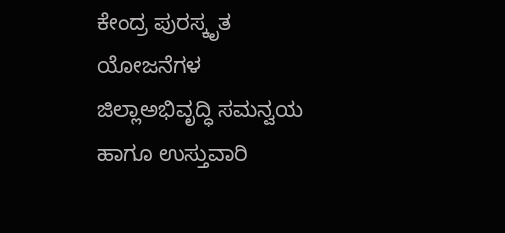ಕೇಂದ್ರ ಪುರಸ್ಕೃತ ಯೋಜನೆಗಳ ಜಿಲ್ಲಾಅಭಿವೃದ್ಧಿ ಸಮನ್ವಯ ಹಾಗೂ ಉಸ್ತುವಾರಿ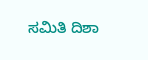ಸಮಿತಿ ದಿಶಾ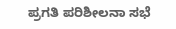ಪ್ರಗತಿ ಪರಿಶೀಲನಾ ಸಭೆ